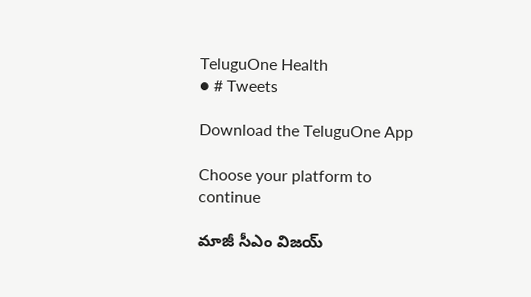TeluguOne Health
● # Tweets

Download the TeluguOne App

Choose your platform to continue

మాజీ సీఎం విజయ్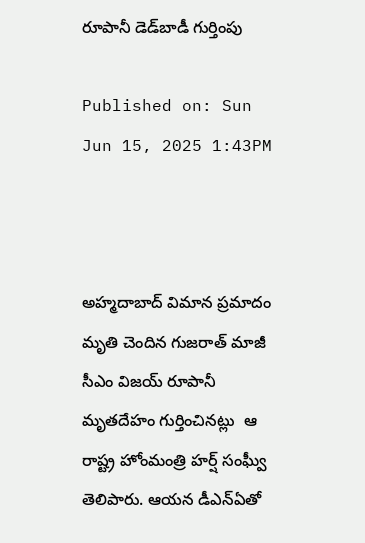రూపానీ డెడ్‌బాడీ గుర్తింపు

Published on: Sun Jun 15, 2025 1:43PM



అహ్మదాబాద్ విమాన ప్రమాదం మృతి చెందిన గుజరాత్ మాజీ సీఎం విజయ్ రూపానీ మృతదేహం గుర్తించినట్లు  ఆ రాష్ట్ర హోంమంత్రి హర్ష్ సంఘ్వీ తెలిపారు. ఆయన డీఎన్‌ఏతో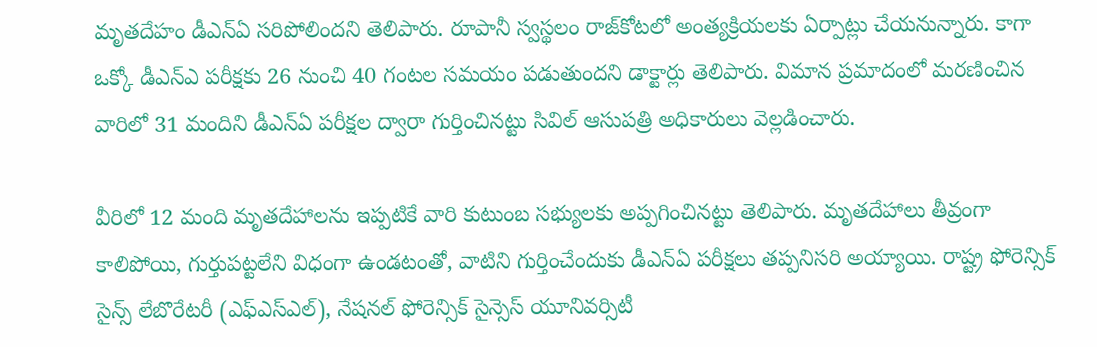మృతదేహం డీఎన్ఏ సరిపోలిందని తెలిపారు. రూపానీ స్వస్థలం రాజ్‌కోటలో అంత్యక్రియలకు ఏర్పాట్లు చేయనున్నారు. కాగా ఒక్కో డీఎన్‌ఎ పరీక్షకు 26 నుంచి 40 గంటల సమయం పడుతుందని డాక్టార్లు తెలిపారు. విమాన ప్రమాదంలో మరణించిన వారిలో 31 మందిని డీఎన్ఏ పరీక్షల ద్వారా గుర్తించినట్టు సివిల్ ఆసుపత్రి అధికారులు వెల్లడించారు.

వీరిలో 12 మంది మృతదేహాలను ఇప్పటికే వారి కుటుంబ సభ్యులకు అప్పగించినట్టు తెలిపారు. మృతదేహాలు తీవ్రంగా కాలిపోయి, గుర్తుపట్టలేని విధంగా ఉండటంతో, వాటిని గుర్తించేందుకు డీఎన్ఏ పరీక్షలు తప్పనిసరి అయ్యాయి. రాష్ట్ర ఫోరెన్సిక్ సైన్స్ లేబొరేటరీ (ఎఫ్ఎస్ఎల్), నేషనల్ ఫోరెన్సిక్ సైన్సెస్ యూనివర్సిటీ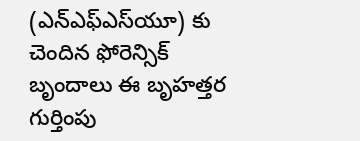(ఎన్ఎఫ్ఎస్‌యూ) కు చెందిన ఫోరెన్సిక్ బృందాలు ఈ బృహత్తర గుర్తింపు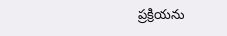ప్రక్రియను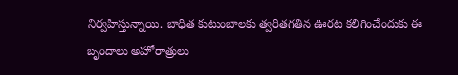నిర్వహిస్తున్నాయి. బాధిత కుటుంబాలకు త్వరితగతిన ఊరట కలిగించేందుకు ఈ బృందాలు అహోరాత్రులు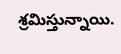శ్రమిస్తున్నాయి.